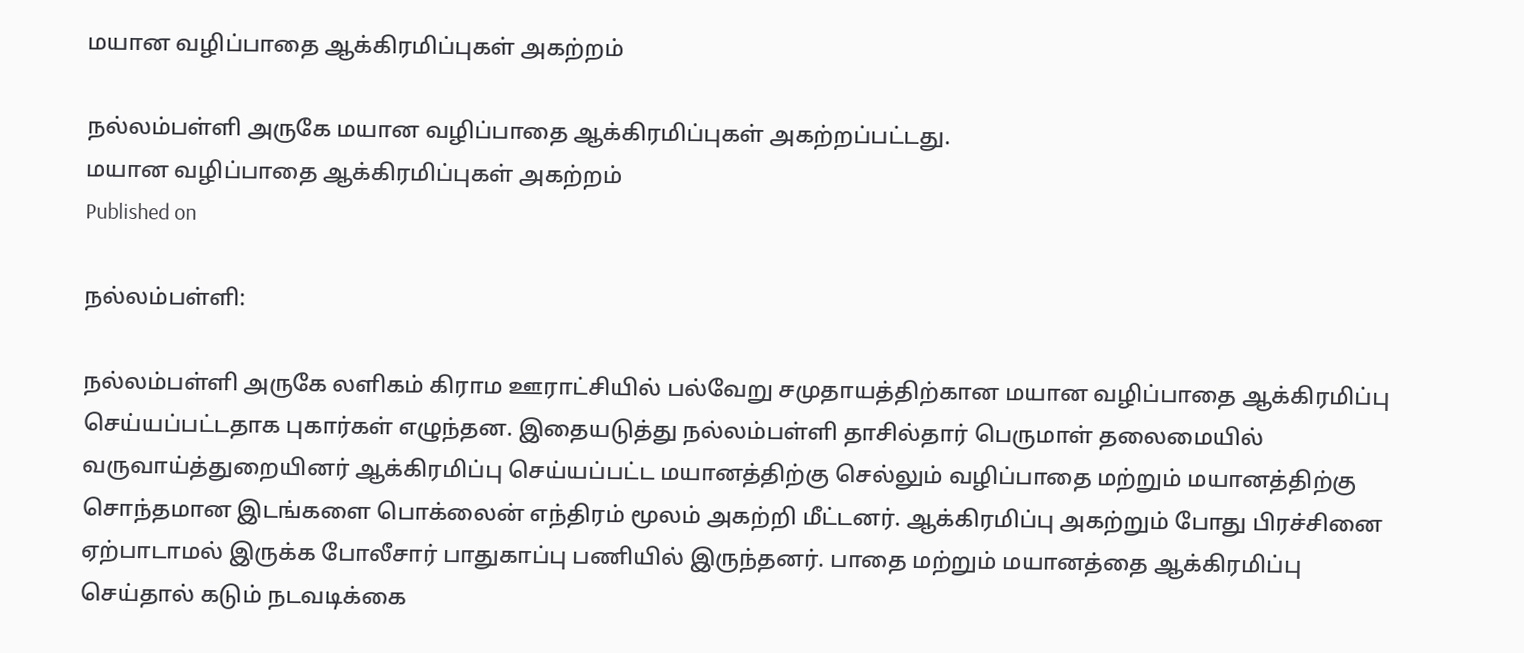மயான வழிப்பாதை ஆக்கிரமிப்புகள் அகற்றம்

நல்லம்பள்ளி அருகே மயான வழிப்பாதை ஆக்கிரமிப்புகள் அகற்றப்பட்டது.
மயான வழிப்பாதை ஆக்கிரமிப்புகள் அகற்றம்
Published on

நல்லம்பள்ளி:

நல்லம்பள்ளி அருகே லளிகம் கிராம ஊராட்சியில் பல்வேறு சமுதாயத்திற்கான மயான வழிப்பாதை ஆக்கிரமிப்பு செய்யப்பட்டதாக புகார்கள் எழுந்தன. இதையடுத்து நல்லம்பள்ளி தாசில்தார் பெருமாள் தலைமையில் வருவாய்த்துறையினர் ஆக்கிரமிப்பு செய்யப்பட்ட மயானத்திற்கு செல்லும் வழிப்பாதை மற்றும் மயானத்திற்கு சொந்தமான இடங்களை பொக்லைன் எந்திரம் மூலம் அகற்றி மீட்டனர். ஆக்கிரமிப்பு அகற்றும் போது பிரச்சினை ஏற்பாடாமல் இருக்க போலீசார் பாதுகாப்பு பணியில் இருந்தனர். பாதை மற்றும் மயானத்தை ஆக்கிரமிப்பு செய்தால் கடும் நடவடிக்கை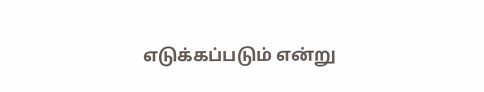எடுக்கப்படும் என்று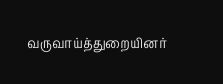வருவாய்த்துறையினர்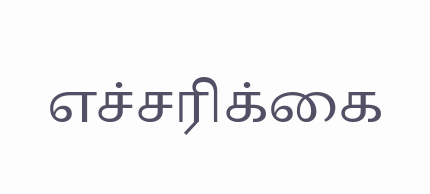எச்சரிக்கை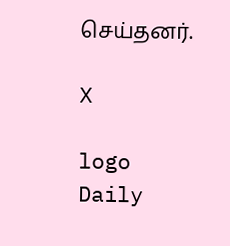செய்தனர்.

X

logo
Daily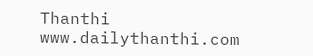Thanthi
www.dailythanthi.com